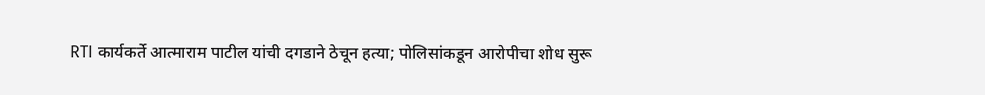RTI कार्यकर्ते आत्माराम पाटील यांची दगडाने ठेचून हत्या; पोलिसांकडून आरोपीचा शोध सुरू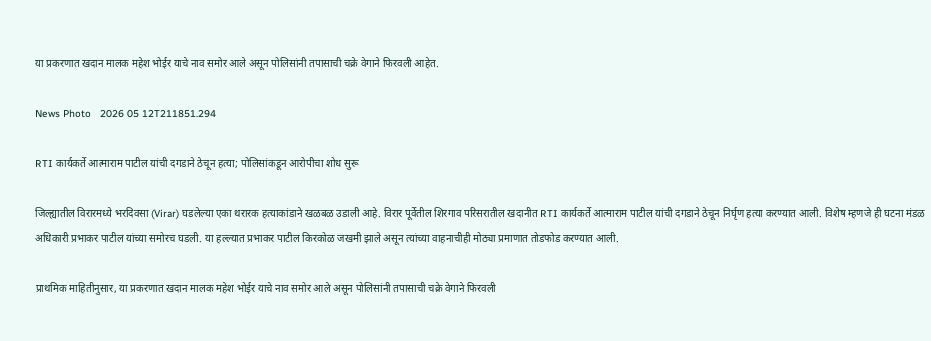या प्रकरणात खदान मालक महेश भोईर याचे नाव समोर आले असून पोलिसांनी तपासाची चक्रे वेगाने फिरवली आहेत.

News Photo   2026 05 12T211851.294

RTI कार्यकर्ते आत्माराम पाटील यांची दगडाने ठेचून हत्या; पोलिसांकडून आरोपीचा शोध सुरू

जिल्ह्यातील विरारमध्ये भरदिवसा (Virar) घडलेल्या एका थरारक हत्याकांडाने खळबळ उडाली आहे. विरार पूर्वेतील शिरगाव परिसरातील खदानीत RTI कार्यकर्ते आत्माराम पाटील यांची दगडाने ठेचून निर्घृण हत्या करण्यात आली. विशेष म्हणजे ही घटना मंडळ अधिकारी प्रभाकर पाटील यांच्या समोरच घडली. या हल्ल्यात प्रभाकर पाटील किरकोळ जखमी झाले असून त्यांच्या वाहनाचीही मोठ्या प्रमाणात तोडफोड करण्यात आली.

प्राथमिक माहितीनुसार, या प्रकरणात खदान मालक महेश भोईर याचे नाव समोर आले असून पोलिसांनी तपासाची चक्रे वेगाने फिरवली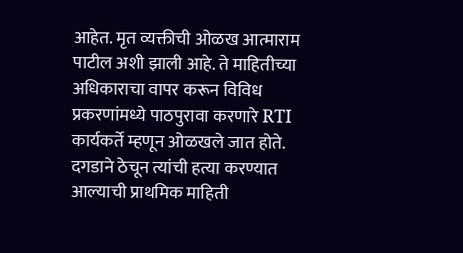आहेत. मृत व्यक्तीची ओळख आत्माराम पाटील अशी झाली आहे. ते माहितीच्या अधिकाराचा वापर करून विविध प्रकरणांमध्ये पाठपुरावा करणारे RTI कार्यकर्ते म्हणून ओळखले जात होते. दगडाने ठेचून त्यांची हत्या करण्यात आल्याची प्राथमिक माहिती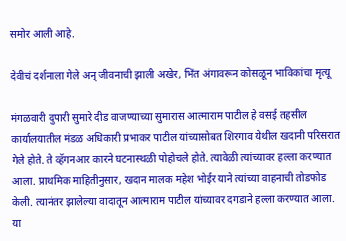समोर आली आहे.

देवीचं दर्शनाला गेले अन् जीवनाची झाली अखेर, भिंत अंगावरून कोसळून भाविकांचा मृत्यू

मंगळवारी दुपारी सुमारे दीड वाजण्याच्या सुमारास आत्माराम पाटील हे वसई तहसील कार्यालयातील मंडळ अधिकारी प्रभाकर पाटील यांच्यासोबत शिरगाव येथील खदानी परिसरात गेले होते. ते व्हॅगनआर कारने घटनास्थळी पोहोचले होते. त्यावेळी त्यांच्यावर हल्ला करण्यात आला. प्राथमिक माहितीनुसार, खदान मालक महेश भोईर याने त्यांच्या वाहनाची तोडफोड केली. त्यानंतर झालेल्या वादातून आत्माराम पाटील यांच्यावर दगडाने हल्ला करण्यात आला. या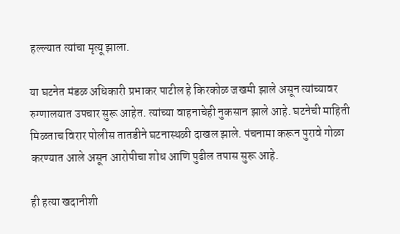हल्ल्यात त्यांचा मृत्यू झाला.

या घटनेत मंडळ अधिकारी प्रभाकर पाटील हे किरकोळ जखमी झाले असून त्यांच्यावर रुग्णालयात उपचार सुरू आहेत. त्यांच्या वाहनाचेही नुकसान झाले आहे. घटनेची माहिती मिळताच विरार पोलीस तातडीने घटनास्थळी दाखल झाले. पंचनामा करून पुरावे गोळा करण्यात आले असून आरोपीचा शोध आणि पुढील तपास सुरू आहे.

ही हत्या खदानीशी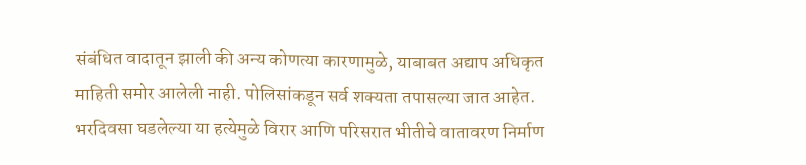संबंधित वादातून झाली की अन्य कोणत्या कारणामुळे, याबाबत अद्याप अधिकृत माहिती समोर आलेली नाही. पोलिसांकडून सर्व शक्यता तपासल्या जात आहेत. भरदिवसा घडलेल्या या हत्येमुळे विरार आणि परिसरात भीतीचे वातावरण निर्माण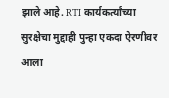झाले आहे. RTI कार्यकर्त्यांच्या सुरक्षेचा मुद्दाही पुन्हा एकदा ऐरणीवर आला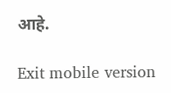आहे.

Exit mobile version